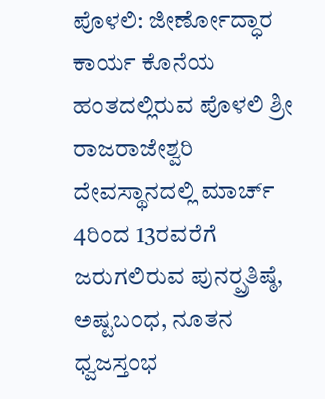ಪೊಳಲಿ: ಜೀರ್ಣೋದ್ಧಾರ ಕಾರ್ಯ ಕೊನೆಯ ಹಂತದಲ್ಲಿರುವ ಪೊಳಲಿ ಶ್ರೀ ರಾಜರಾಜೇಶ್ವರಿ ದೇವಸ್ಥಾನದಲ್ಲಿ ಮಾರ್ಚ್ 4ರಿಂದ 13ರವರೆಗೆ ಜರುಗಲಿರುವ ಪುನರ್‍ಪ್ರತಿಷ್ಠೆ, ಅಷ್ಟಬಂಧ, ನೂತನ ಧ್ವಜಸ್ತಂಭ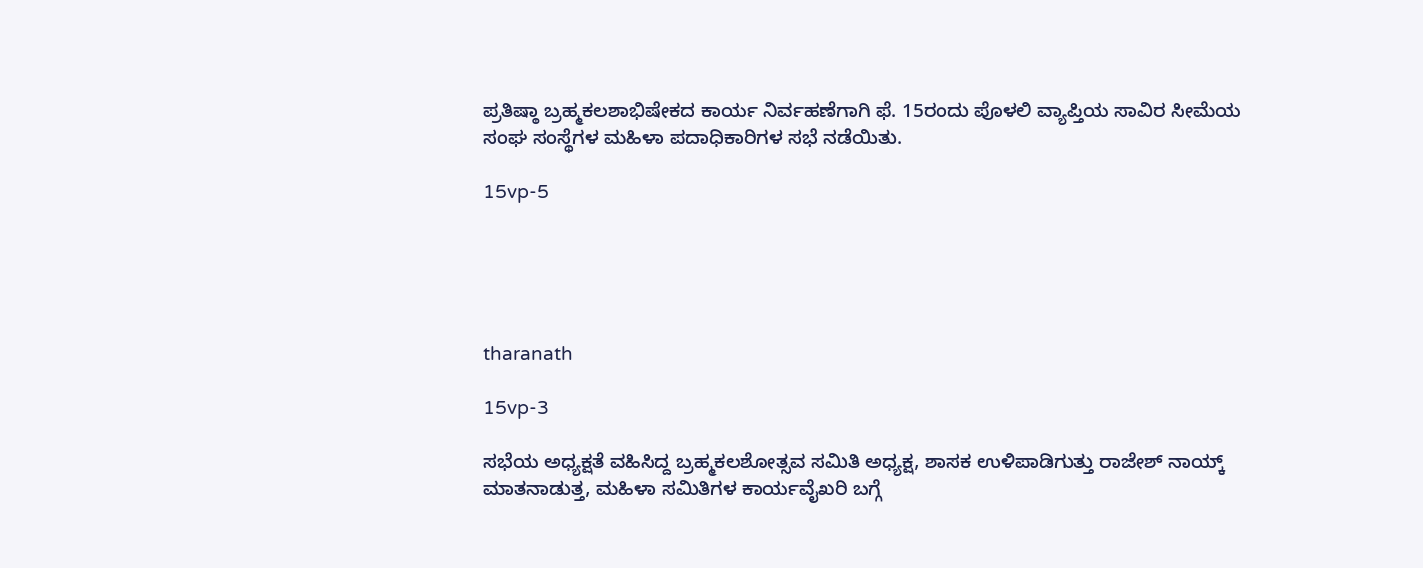ಪ್ರತಿಷ್ಠಾ ಬ್ರಹ್ಮಕಲಶಾಭಿಷೇಕದ ಕಾರ್ಯ ನಿರ್ವಹಣೆಗಾಗಿ ಫೆ. 15ರಂದು ಪೊಳಲಿ ವ್ಯಾಪ್ತಿಯ ಸಾವಿರ ಸೀಮೆಯ ಸಂಘ ಸಂಸ್ಥೆಗಳ ಮಹಿಳಾ ಪದಾಧಿಕಾರಿಗಳ ಸಭೆ ನಡೆಯಿತು.

15vp-5





tharanath

15vp-3

ಸಭೆಯ ಅಧ್ಯಕ್ಷತೆ ವಹಿಸಿದ್ದ ಬ್ರಹ್ಮಕಲಶೋತ್ಸವ ಸಮಿತಿ ಅಧ್ಯಕ್ಷ, ಶಾಸಕ ಉಳಿಪಾಡಿಗುತ್ತು ರಾಜೇಶ್ ನಾಯ್ಕ್ ಮಾತನಾಡುತ್ತ, ಮಹಿಳಾ ಸಮಿತಿಗಳ ಕಾರ್ಯವೈಖರಿ ಬಗ್ಗೆ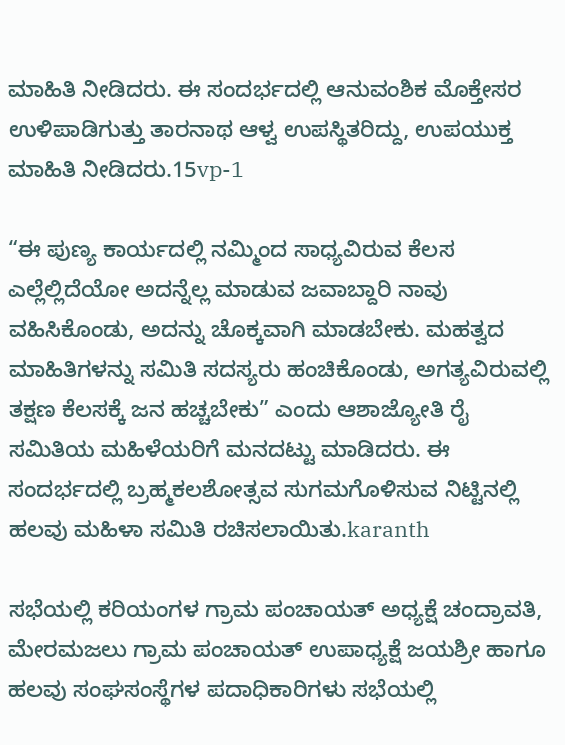ಮಾಹಿತಿ ನೀಡಿದರು. ಈ ಸಂದರ್ಭದಲ್ಲಿ ಆನುವಂಶಿಕ ಮೊಕ್ತೇಸರ ಉಳಿಪಾಡಿಗುತ್ತು ತಾರನಾಥ ಆಳ್ವ ಉಪಸ್ಥಿತರಿದ್ದು, ಉಪಯುಕ್ತ ಮಾಹಿತಿ ನೀಡಿದರು.15vp-1

“ಈ ಪುಣ್ಯ ಕಾರ್ಯದಲ್ಲಿ ನಮ್ಮಿಂದ ಸಾಧ್ಯವಿರುವ ಕೆಲಸ ಎಲ್ಲೆಲ್ಲಿದೆಯೋ ಅದನ್ನೆಲ್ಲ ಮಾಡುವ ಜವಾಬ್ದಾರಿ ನಾವು ವಹಿಸಿಕೊಂಡು, ಅದನ್ನು ಚೊಕ್ಕವಾಗಿ ಮಾಡಬೇಕು. ಮಹತ್ವದ ಮಾಹಿತಿಗಳನ್ನು ಸಮಿತಿ ಸದಸ್ಯರು ಹಂಚಿಕೊಂಡು, ಅಗತ್ಯವಿರುವಲ್ಲಿ ತಕ್ಷಣ ಕೆಲಸಕ್ಕೆ ಜನ ಹಚ್ಚಬೇಕು” ಎಂದು ಆಶಾಜ್ಯೋತಿ ರೈ ಸಮಿತಿಯ ಮಹಿಳೆಯರಿಗೆ ಮನದಟ್ಟು ಮಾಡಿದರು. ಈ ಸಂದರ್ಭದಲ್ಲಿ ಬ್ರಹ್ಮಕಲಶೋತ್ಸವ ಸುಗಮಗೊಳಿಸುವ ನಿಟ್ಟಿನಲ್ಲಿ ಹಲವು ಮಹಿಳಾ ಸಮಿತಿ ರಚಿಸಲಾಯಿತು.karanth

ಸಭೆಯಲ್ಲಿ ಕರಿಯಂಗಳ ಗ್ರಾಮ ಪಂಚಾಯತ್ ಅಧ್ಯಕ್ಷೆ ಚಂದ್ರಾವತಿ, ಮೇರಮಜಲು ಗ್ರಾಮ ಪಂಚಾಯತ್ ಉಪಾಧ್ಯಕ್ಷೆ ಜಯಶ್ರೀ ಹಾಗೂ ಹಲವು ಸಂಘಸಂಸ್ಥೆಗಳ ಪದಾಧಿಕಾರಿಗಳು ಸಭೆಯಲ್ಲಿ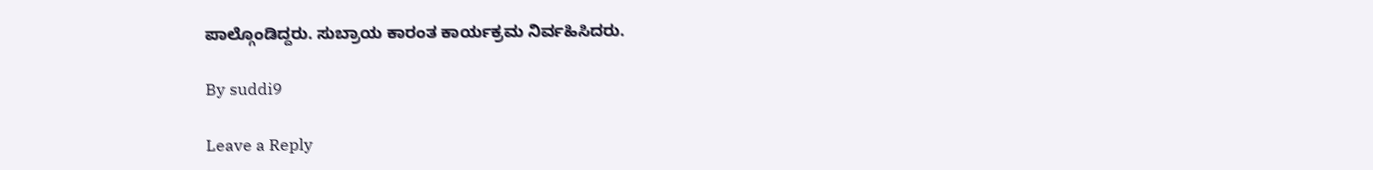ಪಾಲ್ಗೊಂಡಿದ್ದರು. ಸುಬ್ರಾಯ ಕಾರಂತ ಕಾರ್ಯಕ್ರಮ ನಿರ್ವಹಿಸಿದರು.

By suddi9

Leave a Reply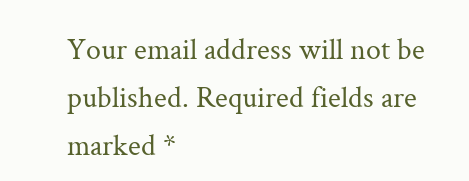Your email address will not be published. Required fields are marked *